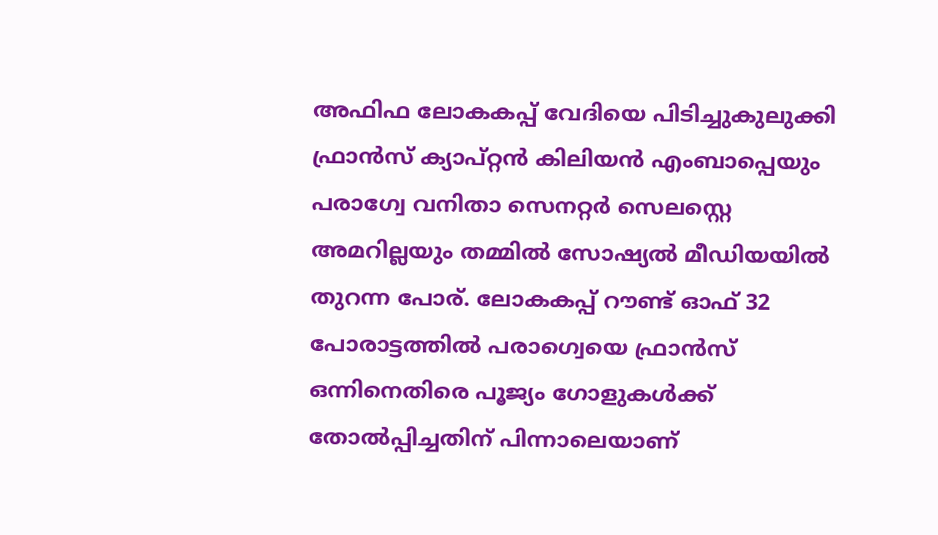അഫിഫ ലോകകപ്പ് വേദിയെ പിടിച്ചുകുലുക്കി ഫ്രാൻസ് ക്യാപ്റ്റൻ കിലിയൻ എംബാപ്പെയും പരാഗ്വേ വനിതാ സെനറ്റർ സെലസ്റ്റെ അമറില്ലയും തമ്മിൽ സോഷ്യൽ മീഡിയയിൽ തുറന്ന പോര്. ലോകകപ്പ് റൗണ്ട് ഓഫ് 32 പോരാട്ടത്തിൽ പരാഗ്വെയെ ഫ്രാൻസ് ഒന്നിനെതിരെ പൂജ്യം ഗോളുകൾക്ക് തോൽപ്പിച്ചതിന് പിന്നാലെയാണ്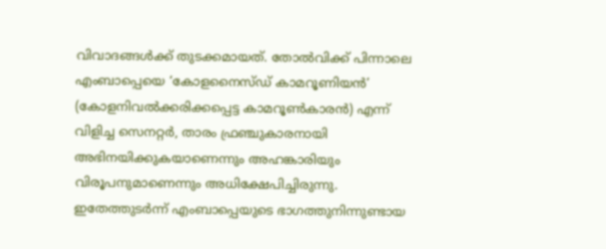വിവാദങ്ങൾക്ക് തുടക്കമായത്. തോൽവിക്ക് പിന്നാലെ എംബാപ്പെയെ ‘കോളനൈസ്ഡ് കാമറൂണിയൻ’ (കോളനിവൽക്കരിക്കപ്പെട്ട കാമറൂൺകാരൻ) എന്ന് വിളിച്ച സെനറ്റർ, താരം ഫ്രഞ്ചുകാരനായി അഭിനയിക്കുകയാണെന്നും അഹങ്കാരിയും വിരൂപനുമാണെന്നും അധിക്ഷേപിച്ചിരുന്നു. ഇതേത്തുടർന്ന് എംബാപ്പെയുടെ ഭാഗത്തുനിന്നുണ്ടായ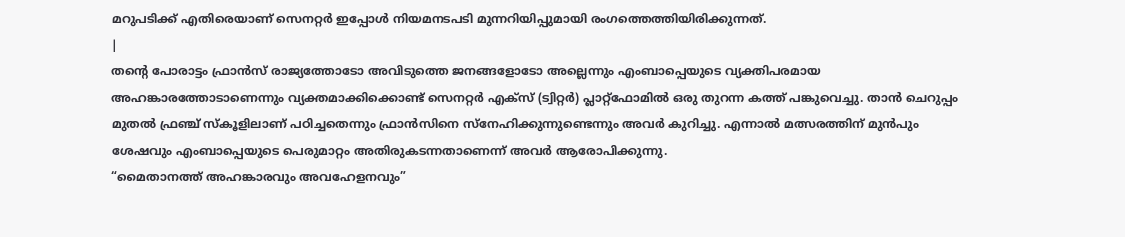മറുപടിക്ക് എതിരെയാണ് സെനറ്റർ ഇപ്പോൾ നിയമനടപടി മുന്നറിയിപ്പുമായി രംഗത്തെത്തിയിരിക്കുന്നത്.
|
തന്റെ പോരാട്ടം ഫ്രാൻസ് രാജ്യത്തോടോ അവിടുത്തെ ജനങ്ങളോടോ അല്ലെന്നും എംബാപ്പെയുടെ വ്യക്തിപരമായ അഹങ്കാരത്തോടാണെന്നും വ്യക്തമാക്കിക്കൊണ്ട് സെനറ്റർ എക്സ് (ട്വിറ്റർ) പ്ലാറ്റ്ഫോമിൽ ഒരു തുറന്ന കത്ത് പങ്കുവെച്ചു. താൻ ചെറുപ്പം മുതൽ ഫ്രഞ്ച് സ്കൂളിലാണ് പഠിച്ചതെന്നും ഫ്രാൻസിനെ സ്നേഹിക്കുന്നുണ്ടെന്നും അവർ കുറിച്ചു. എന്നാൽ മത്സരത്തിന് മുൻപും ശേഷവും എംബാപ്പെയുടെ പെരുമാറ്റം അതിരുകടന്നതാണെന്ന് അവർ ആരോപിക്കുന്നു.
“മൈതാനത്ത് അഹങ്കാരവും അവഹേളനവും”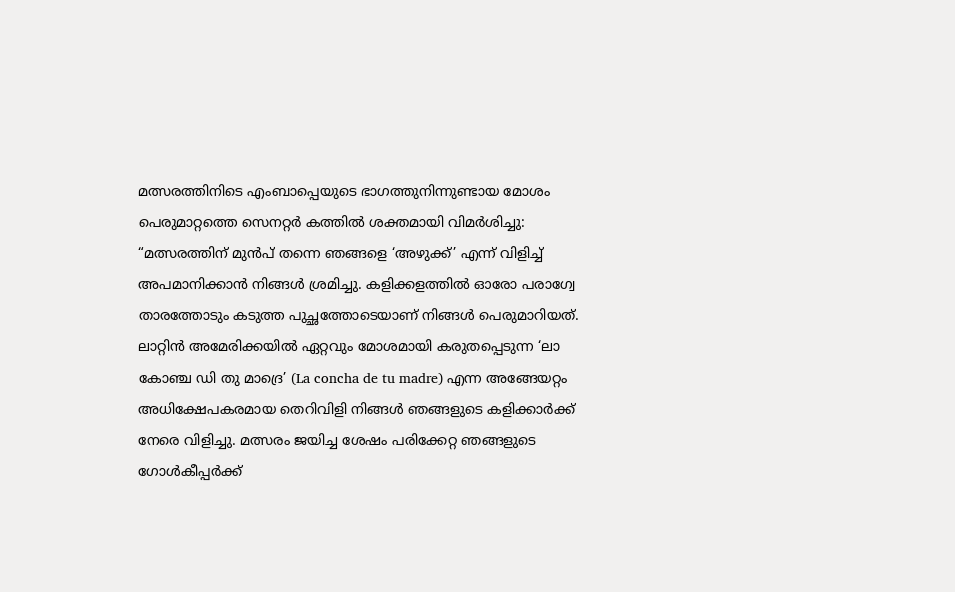മത്സരത്തിനിടെ എംബാപ്പെയുടെ ഭാഗത്തുനിന്നുണ്ടായ മോശം പെരുമാറ്റത്തെ സെനറ്റർ കത്തിൽ ശക്തമായി വിമർശിച്ചു:
“മത്സരത്തിന് മുൻപ് തന്നെ ഞങ്ങളെ ‘അഴുക്ക്’ എന്ന് വിളിച്ച് അപമാനിക്കാൻ നിങ്ങൾ ശ്രമിച്ചു. കളിക്കളത്തിൽ ഓരോ പരാഗ്വേ താരത്തോടും കടുത്ത പുച്ഛത്തോടെയാണ് നിങ്ങൾ പെരുമാറിയത്. ലാറ്റിൻ അമേരിക്കയിൽ ഏറ്റവും മോശമായി കരുതപ്പെടുന്ന ‘ലാ കോഞ്ച ഡി തു മാദ്രെ’ (La concha de tu madre) എന്ന അങ്ങേയറ്റം അധിക്ഷേപകരമായ തെറിവിളി നിങ്ങൾ ഞങ്ങളുടെ കളിക്കാർക്ക് നേരെ വിളിച്ചു. മത്സരം ജയിച്ച ശേഷം പരിക്കേറ്റ ഞങ്ങളുടെ ഗോൾകീപ്പർക്ക്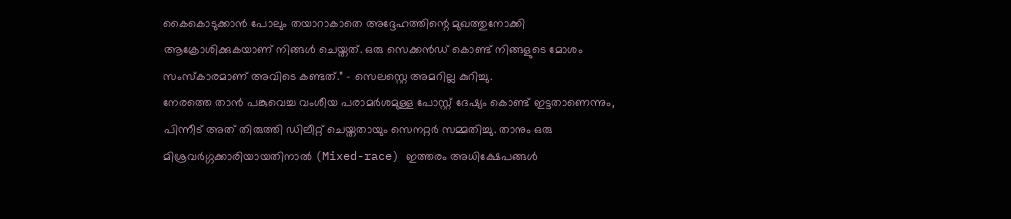കൈകൊടുക്കാൻ പോലും തയാറാകാതെ അദ്ദേഹത്തിന്റെ മുഖത്തുനോക്കി ആക്രോശിക്കുകയാണ് നിങ്ങൾ ചെയ്തത്. ഒരു സെക്കൻഡ് കൊണ്ട് നിങ്ങളുടെ മോശം സംസ്കാരമാണ് അവിടെ കണ്ടത്.” – സെലസ്റ്റെ അമറില്ല കുറിച്ചു.
നേരത്തെ താൻ പങ്കുവെച്ച വംശീയ പരാമർശമുള്ള പോസ്റ്റ് ദേഷ്യം കൊണ്ട് ഇട്ടതാണെന്നും, പിന്നീട് അത് തിരുത്തി ഡിലീറ്റ് ചെയ്തതായും സെനറ്റർ സമ്മതിച്ചു. താനും ഒരു മിശ്രവർഗ്ഗക്കാരിയായതിനാൽ (Mixed-race) ഇത്തരം അധിക്ഷേപങ്ങൾ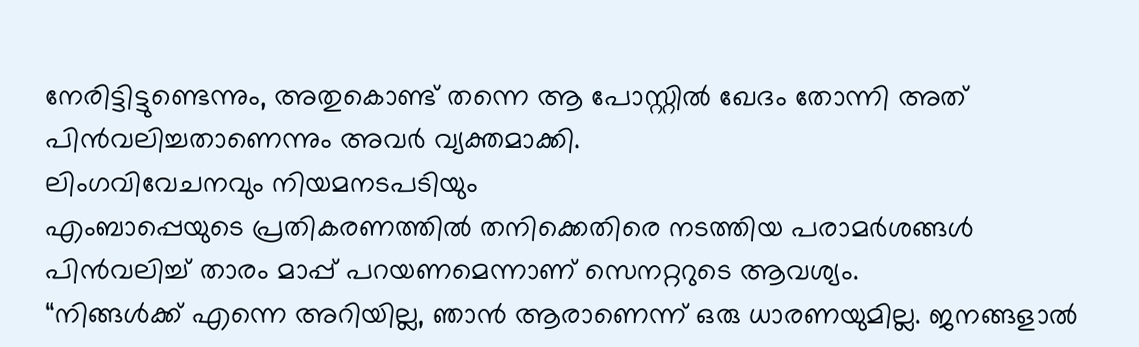നേരിട്ടിട്ടുണ്ടെന്നും, അതുകൊണ്ട് തന്നെ ആ പോസ്റ്റിൽ ഖേദം തോന്നി അത് പിൻവലിച്ചതാണെന്നും അവർ വ്യക്തമാക്കി.
ലിംഗവിവേചനവും നിയമനടപടിയും
എംബാപ്പെയുടെ പ്രതികരണത്തിൽ തനിക്കെതിരെ നടത്തിയ പരാമർശങ്ങൾ പിൻവലിച്ച് താരം മാപ്പ് പറയണമെന്നാണ് സെനറ്ററുടെ ആവശ്യം.
“നിങ്ങൾക്ക് എന്നെ അറിയില്ല, ഞാൻ ആരാണെന്ന് ഒരു ധാരണയുമില്ല. ജനങ്ങളാൽ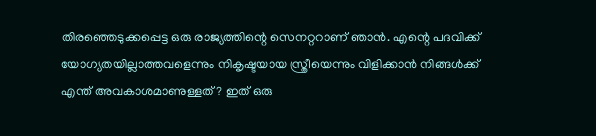തിരഞ്ഞെടുക്കപ്പെട്ട ഒരു രാജ്യത്തിന്റെ സെനറ്ററാണ് ഞാൻ. എന്റെ പദവിക്ക് യോഗ്യതയില്ലാത്തവളെന്നും നികൃഷ്ടയായ സ്ത്രീയെന്നും വിളിക്കാൻ നിങ്ങൾക്ക് എന്ത് അവകാശമാണുള്ളത്? ഇത് ഒരു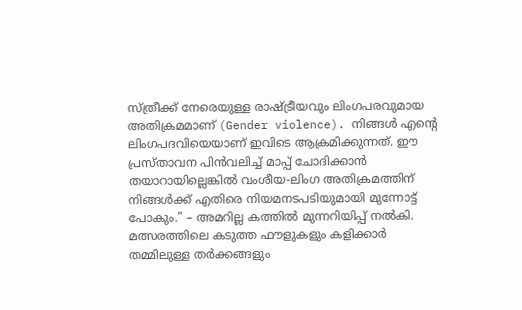സ്ത്രീക്ക് നേരെയുള്ള രാഷ്ട്രീയവും ലിംഗപരവുമായ അതിക്രമമാണ് (Gender violence). നിങ്ങൾ എന്റെ ലിംഗപദവിയെയാണ് ഇവിടെ ആക്രമിക്കുന്നത്. ഈ പ്രസ്താവന പിൻവലിച്ച് മാപ്പ് ചോദിക്കാൻ തയാറായില്ലെങ്കിൽ വംശീയ-ലിംഗ അതിക്രമത്തിന് നിങ്ങൾക്ക് എതിരെ നിയമനടപടിയുമായി മുന്നോട്ട് പോകും.” – അമറില്ല കത്തിൽ മുന്നറിയിപ്പ് നൽകി.
മത്സരത്തിലെ കടുത്ത ഫൗളുകളും കളിക്കാർ തമ്മിലുള്ള തർക്കങ്ങളും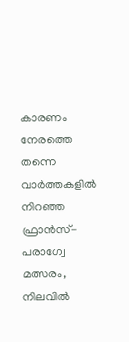കാരണം നേരത്തെ തന്നെ വാർത്തകളിൽ നിറഞ്ഞ ഫ്രാൻസ്-പരാഗ്വേ മത്സരം, നിലവിൽ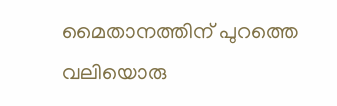മൈതാനത്തിന് പുറത്തെ വലിയൊരു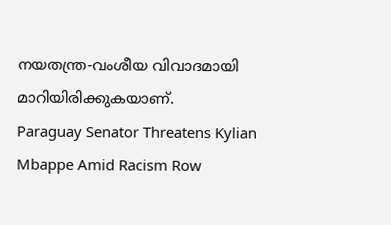നയതന്ത്ര-വംശീയ വിവാദമായി മാറിയിരിക്കുകയാണ്.
Paraguay Senator Threatens Kylian Mbappe Amid Racism Row